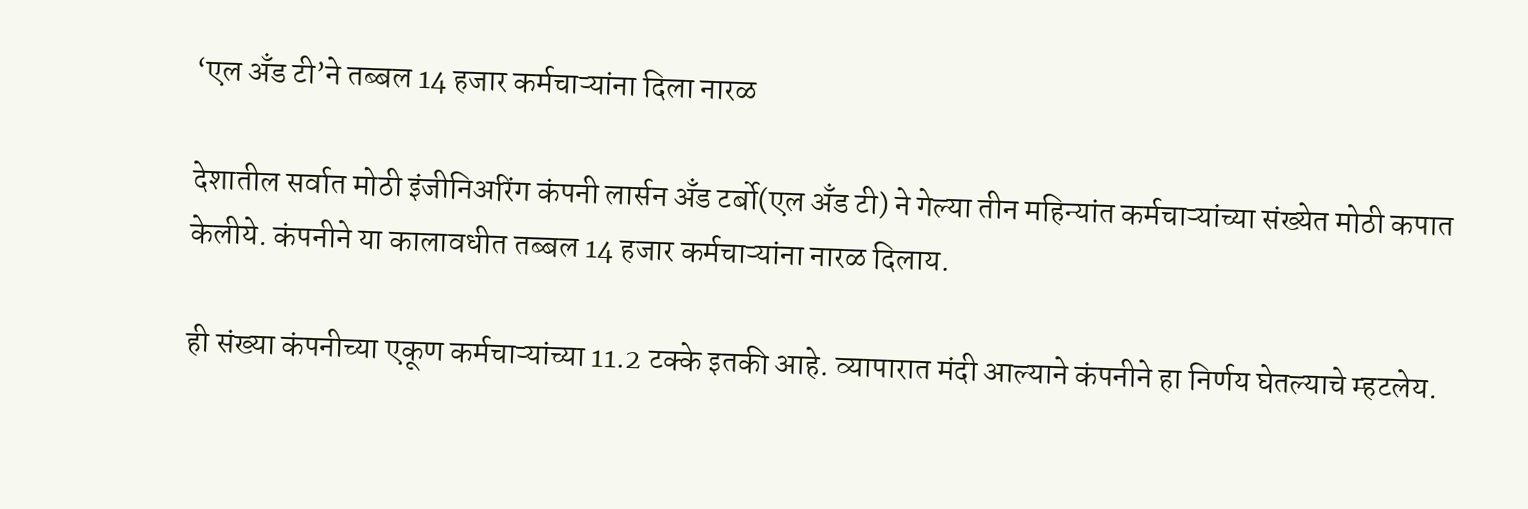‘एल अँड टी’ने तब्बल 14 हजार कर्मचाऱ्यांना दिला नारळ

देशातील सर्वात मोठी इंजीनिअरिंग कंपनी लार्सन अँड टर्बो(एल अँड टी) ने गेल्या तीन महिन्यांत कर्मचाऱ्यांच्या संख्येत मोठी कपात केलीये. कंपनीने या कालावधीत तब्बल 14 हजार कर्मचाऱ्यांना नारळ दिलाय.

ही संख्या कंपनीच्या एकूण कर्मचाऱ्यांच्या 11.2 टक्के इतकी आहे. व्यापारात मंदी आल्याने कंपनीने हा निर्णय घेतल्याचे म्हटलेय.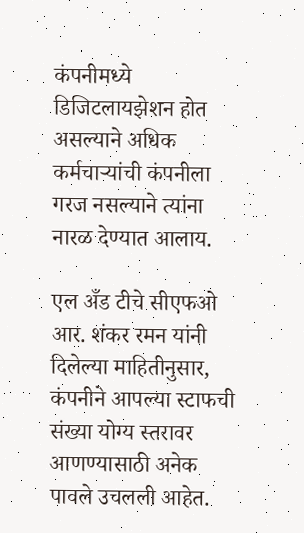कंपनीमध्ये डिजिटलायझेशन होत असल्याने अधिक कर्मचाऱ्यांची कंपनीला गरज नसल्याने त्यांना नारळ देण्यात आलाय.

एल अँड टीचे सीएफओ आर. शंकर रमन यांनी दिलेल्या माहितीनुसार, कंपनीने आपल्या स्टाफची संख्या योग्य स्तरावर आणण्यासाठी अनेक पावले उचलली आहेत.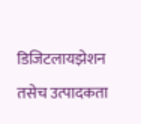डिजिटलायझेशन तसेच उत्पादकता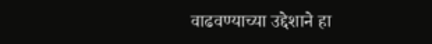वाढवण्याच्या उद्देशाने हा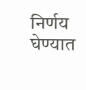निर्णय घेण्यात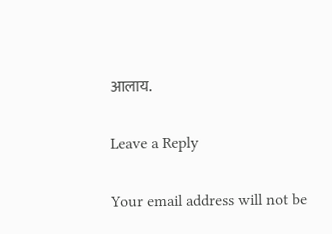आलाय.

Leave a Reply

Your email address will not be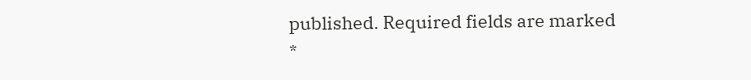published. Required fields are marked *